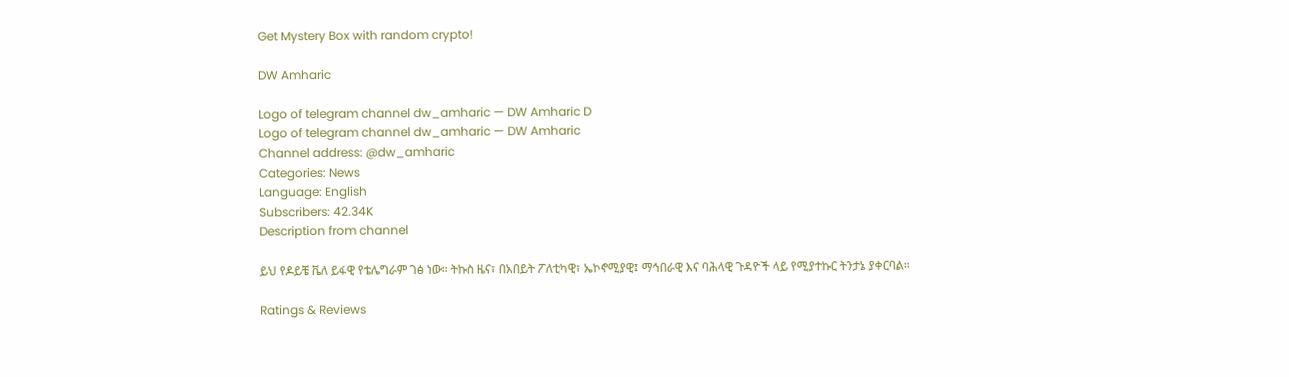Get Mystery Box with random crypto!

DW Amharic

Logo of telegram channel dw_amharic — DW Amharic D
Logo of telegram channel dw_amharic — DW Amharic
Channel address: @dw_amharic
Categories: News
Language: English
Subscribers: 42.34K
Description from channel

ይህ የዶይቼ ቬለ ይፋዊ የቴሌግራም ገፅ ነው። ትኩስ ዜና፣ በአበይት ፖለቲካዊ፣ ኤኮኖሚያዊ፤ ማኅበራዊ እና ባሕላዊ ጉዳዮች ላይ የሚያተኩር ትንታኔ ያቀርባል።

Ratings & Reviews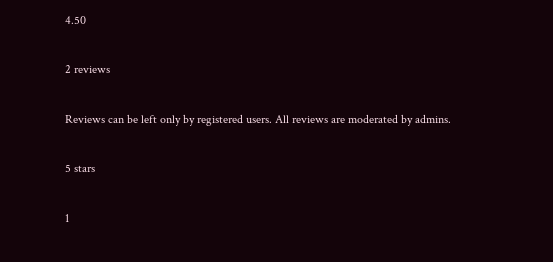4.50

2 reviews

Reviews can be left only by registered users. All reviews are moderated by admins.

5 stars

1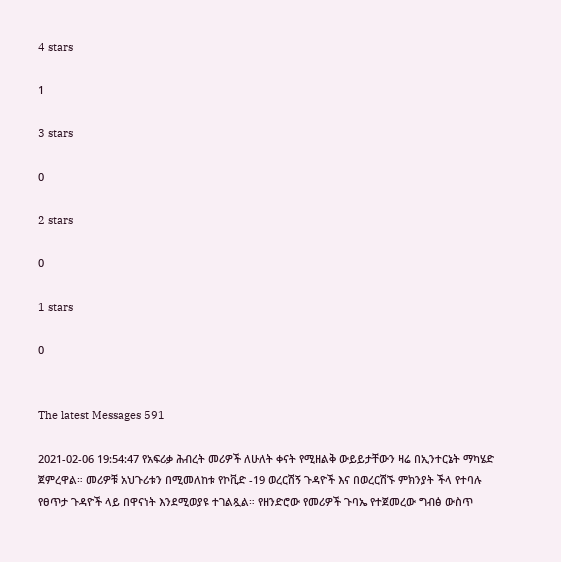4 stars

1

3 stars

0

2 stars

0

1 stars

0


The latest Messages 591

2021-02-06 19:54:47 የአፍሪቃ ሕብረት መሪዎች ለሁለት ቀናት የሚዘልቅ ውይይታቸውን ዛሬ በኢንተርኔት ማካሄድ ጀምረዋል። መሪዎቹ አህጉሪቱን በሚመለከቱ የኮቪድ -19 ወረርሽኝ ጉዳዮች እና በወረርሽኙ ምክንያት ችላ የተባሉ የፀጥታ ጉዳዮች ላይ በዋናነት እንደሚወያዩ ተገልጿል። የዘንድሮው የመሪዎች ጉባኤ የተጀመረው ግብፅ ውስጥ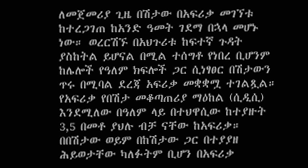ለመጀመሪያ ጊዜ በሽታው በአፍሪቃ መገኘቱ ከተረጋገጠ ከአንድ ዓመት ገደማ በኋላ መሆኑ ነው። ወረርሽኙ በአህጉሪቱ ከፍተኛ ጉዳት ያስከትል ይሆናል በሚል ተሰግቶ የነበረ ቢሆንም ከሌሎች የዓለም ክፍሎች ጋር ሲነፃፀር በሽታውን ጥሩ በሚባል ደረጃ አፍሪቃ መቋቋሟ ተገልጿል። የአፍሪቃ የበሽታ መቆጣጠሪያ ማዕከል (ሲዲሲ) እንደሚለው በዓለም ላይ በተህዋሲው ከተያዙት 3,5 በመቶ ያህሉ ብቻ ናቸው ከአፍሪቃ። በበሽታው ወይም በከሽታው ጋር በተያያዘ ሕይወታቸው ካለፉትም ቢሆን በአፍሪቃ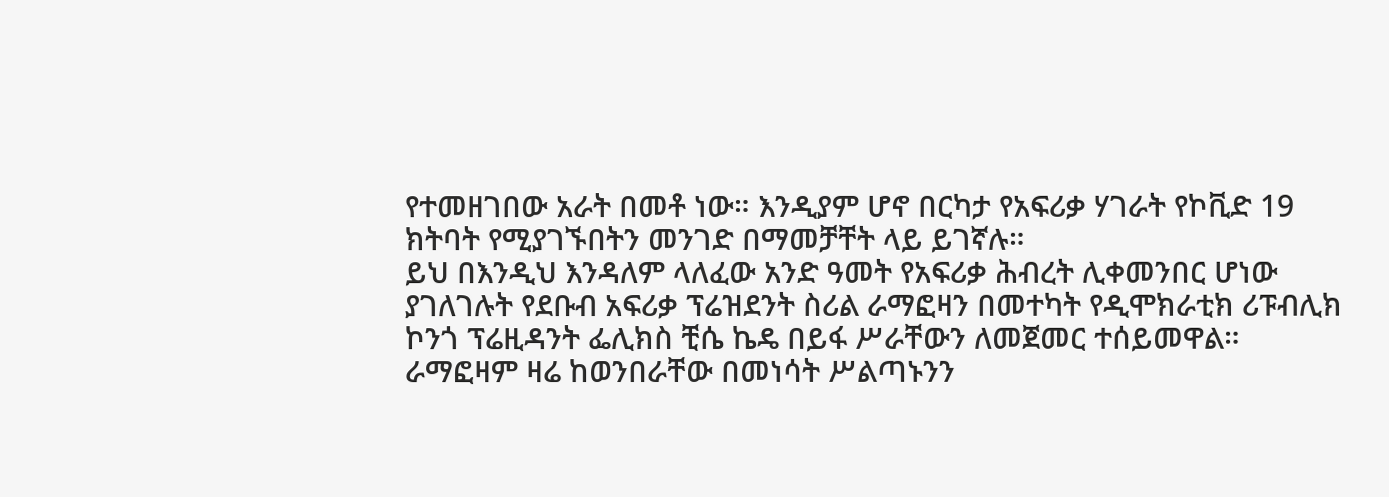የተመዘገበው አራት በመቶ ነው። እንዲያም ሆኖ በርካታ የአፍሪቃ ሃገራት የኮቪድ 19 ክትባት የሚያገኙበትን መንገድ በማመቻቸት ላይ ይገኛሉ።
ይህ በእንዲህ እንዳለም ላለፈው አንድ ዓመት የአፍሪቃ ሕብረት ሊቀመንበር ሆነው ያገለገሉት የደቡብ አፍሪቃ ፕሬዝደንት ስሪል ራማፎዛን በመተካት የዲሞክራቲክ ሪፑብሊክ ኮንጎ ፕሬዚዳንት ፌሊክስ ቺሴ ኬዴ በይፋ ሥራቸውን ለመጀመር ተሰይመዋል። ራማፎዛም ዛሬ ከወንበራቸው በመነሳት ሥልጣኑንን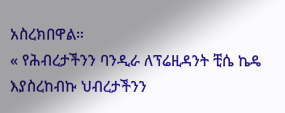አስረክበዋል።
« የሕብረታችንን ባንዲራ ለፕሬዚዳንት ቺሴ ኬዴ እያስረከብኩ ህብረታችንን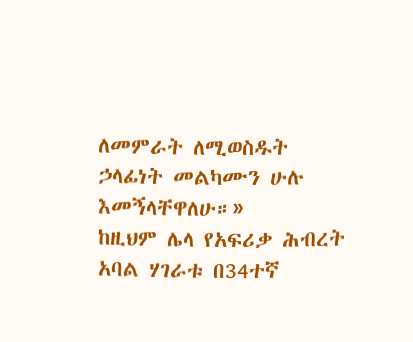ለመምራት ለሚወስዱት ኃላፊነት መልካሙን ሁሉ እመኝላቸዋለሁ።»
ከዚህም ሌላ የአፍሪቃ ሕብረት አባል ሃገራቱ በ34ተኛ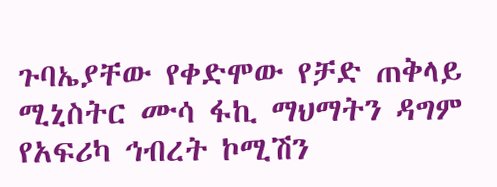ጉባኤያቸው የቀድሞው የቻድ ጠቅላይ ሚኒስትር ሙሳ ፋኪ ማህማትን ዳግም የአፍሪካ ኅብረት ኮሚሽን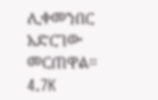ሊቀመንበር አድርገው መርጠዋል።
4.7K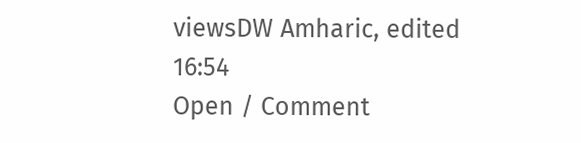viewsDW Amharic, edited  16:54
Open / Comment